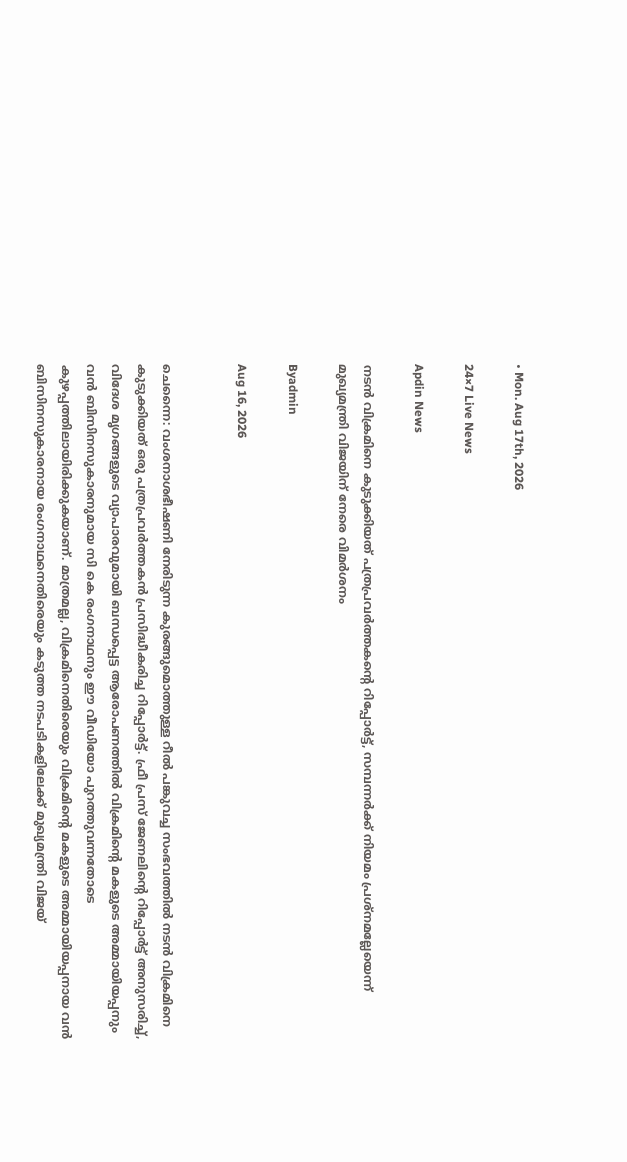• Mon. Aug 17th, 2026

24×7 Live News

Apdin News

നടന്‍ വിക്രമിനെ കുടുക്കിയത് പത്രപ്രവര്‍ത്തകന്റെ റിപ്പോര്‍ട്ട്, സമ്പന്നര്‍ക്ക് നിയമം പ്രശ്നമല്ലേയെന്ന് മുഖ്യമന്ത്രി വിജയിന് നേരെ വിമര്‍ശനം

Byadmin

Aug 16, 2026


ചെന്നൈ: വംശനാശഭീഷണി നേരിടുന്ന കുരങ്ങുമൊത്തുള്ള റീല്‍ പങ്കുവച്ച സംഭവത്തില്‍ നടൻ വിക്രമിനെ കുടുക്കിയത് ഒരു പത്രപ്രവര്‍ത്തകന്‍ പ്രസിദ്ധീകരിച്ച റിപ്പോര്‍ട്ട്. ഫ്രീ പ്രസ് ജേണലിന്റെ റിപ്പോർട്ട് അനുസരിച്ച്, വിദേശ മൃഗങ്ങളുടെ വ്യാപാരവുമായി ബന്ധപ്പെട്ട ആരോപണത്തിൽ വിക്രമിന്റെ മകളുടെ അമ്മായിയപ്പനും വന്‍ ബിസിനസുകാരനുമായ സി കെ രംഗനാഥനും ഈ വീഡിയോ പുറത്തുവന്നതോടെ കുഴപ്പത്തിലായിരിക്കുകയാണ്. മാത്രമല്ല, വിക്രമിനെതിരെയും വിക്രമിന്റെ മകളുടെ അമ്മായിയപ്പനായ വന്‍ ബിസിനസുകാരനായ രംഗനാഥനെതിരെയും കടുത്ത നടപടികളിലേക്ക് മുഖ്യമന്ത്രി വിജയ്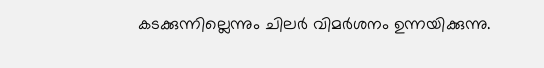കടക്കുന്നില്ലെന്നും ചിലര്‍ വിമര്‍ശനം ഉന്നയിക്കുന്നു.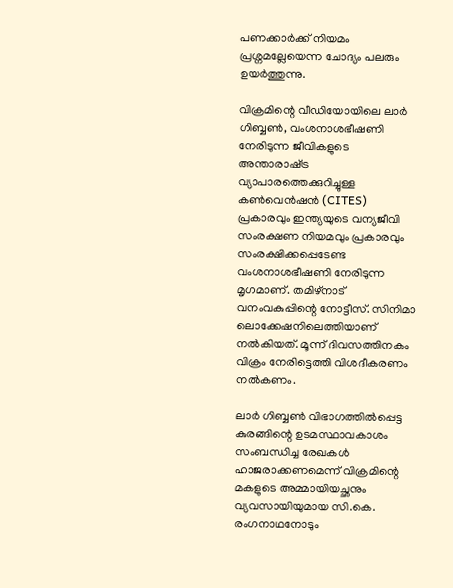പണക്കാര്‍ക്ക് നിയമം പ്രശ്നമല്ലേയെന്ന ചോദ്യം പലരും ഉയര്‍ത്തുന്നു.

വിക്രമിന്റെ വീഡിയോയിലെ ലാർ ഗിബ്ബൺ, വംശനാശഭീഷണി നേരിടുന്ന ജീവികളുടെ അന്താരാഷ്‌ട്ര വ്യാപാരത്തെക്കുറിച്ചുള്ള കൺവെൻഷന്‍ (CITES) പ്രകാരവും ഇന്ത്യയുടെ വന്യജീവി സംരക്ഷണ നിയമവും പ്രകാരവും സംരക്ഷിക്കപ്പെടേണ്ട വംശനാശഭീഷണി നേരിടുന്ന മൃഗമാണ്. തമിഴ്നാട് വനംവകുപ്പിന്റെ നോട്ടീസ്. സിനിമാ ലൊക്കേഷനിലെത്തിയാണ് നല്‍കിയത്. മൂന്ന് ദിവസത്തിനകം വിക്രം നേരിട്ടെത്തി വിശദീകരണം നല്‍കണം.

ലാർ ഗിബ്ബണ്‍ വിഭാഗത്തില്‍പ്പെട്ട കുരങ്ങിന്റെ ഉടമസ്ഥാവകാശം സംബന്ധിച്ച രേഖകള്‍ ഹാജരാക്കണമെന്ന് വിക്രമിന്റെ മകളുടെ അമ്മായിയച്ഛനും വ്യവസായിയുമായ സി.കെ. രംഗനാഥനോടും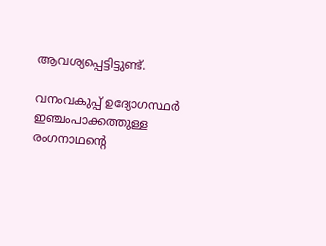ആവശ്യപ്പെട്ടിട്ടുണ്ട്.

വനംവകുപ്പ് ഉദ്യോഗസ്ഥർ ഇഞ്ചംപാക്കത്തുള്ള രംഗനാഥന്റെ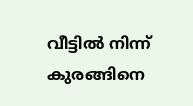വീട്ടില്‍ നിന്ന് കുരങ്ങിനെ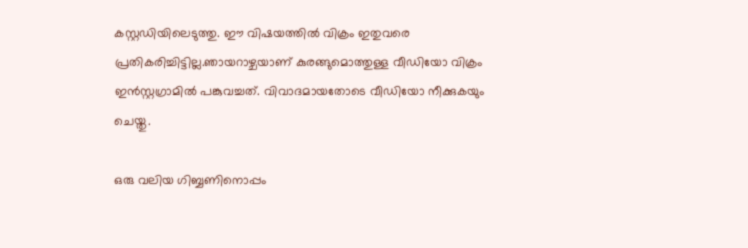കസ്റ്റഡിയിലെടുത്തു. ഈ വിഷയത്തില്‍ വിക്രം ഇതുവരെ പ്രതികരിച്ചിട്ടില്ല.ഞായറാഴ്ചയാണ് കുരങ്ങുമൊത്തുള്ള വീഡിയോ വിക്രം ഇൻസ്റ്റഗ്രാമില്‍ പങ്കുവച്ചത്. വിവാദമായതോടെ വീഡിയോ നീക്കുകയും ചെയ്തു.

ഒരു വലിയ ഗിബ്ബണിനൊപ്പം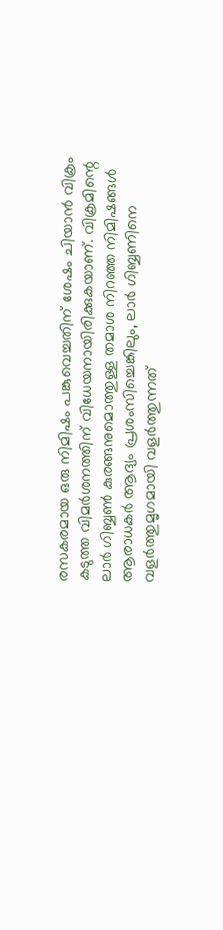രസകരമായ ഒരു നിമിഷം പങ്കുവെച്ചതിന് ശേഷം ചിയാൻ വിക്രം കടുത്ത വിമർശനത്തിന് വിധേയനായിരിക്കുകയാണ്. വിക്രമിന്റെ ലാര്‍ ഗിബ്ബണ്‍ കുരങ്ങനുമൊത്തുള്ള തമാശ നിറഞ്ഞ നിമിഷങ്ങള്‍ ആരാധകർ ആദ്യം പ്രശംസിച്ചെങ്കിലും, ലാർ ഗിബ്ബണിനെ വളർത്തുമൃഗമായി വളർത്തുന്നത്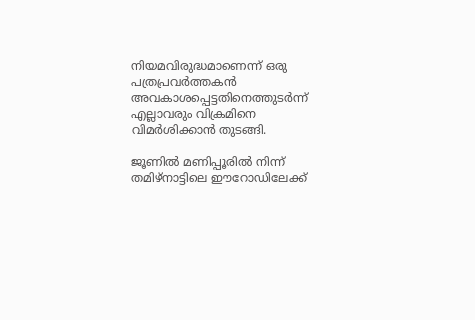നിയമവിരുദ്ധമാണെന്ന് ഒരു പത്രപ്രവർത്തകൻ അവകാശപ്പെട്ടതിനെത്തുടർന്ന് എല്ലാവരും വിക്രമിനെ വിമര്‍ശിക്കാന്‍ തുടങ്ങി.

ജൂണിൽ മണിപ്പൂരിൽ നിന്ന് തമിഴ്‌നാട്ടിലെ ഈറോഡിലേക്ക്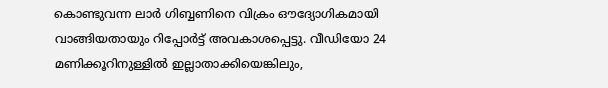കൊണ്ടുവന്ന ലാർ ഗിബ്ബണിനെ വിക്രം ഔദ്യോഗികമായി വാങ്ങിയതായും റിപ്പോർട്ട് അവകാശപ്പെട്ടു. വീഡിയോ 24 മണിക്കൂറിനുള്ളിൽ ഇല്ലാതാക്കിയെങ്കിലും,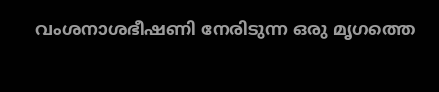വംശനാശഭീഷണി നേരിടുന്ന ഒരു മൃഗത്തെ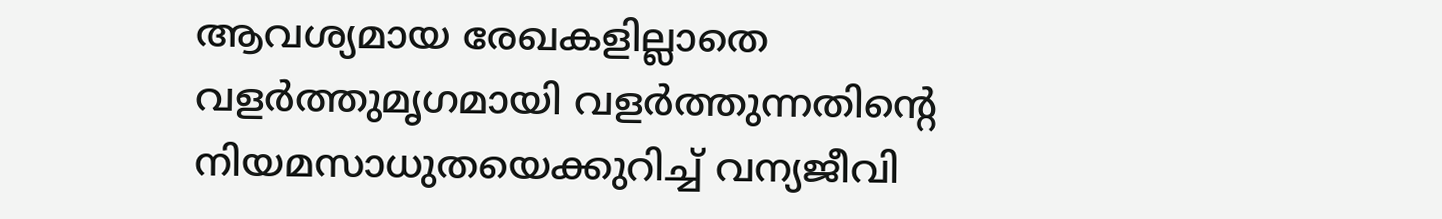ആവശ്യമായ രേഖകളില്ലാതെ വളർത്തുമൃഗമായി വളർത്തുന്നതിന്റെ നിയമസാധുതയെക്കുറിച്ച് വന്യജീവി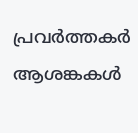പ്രവർത്തകർ ആശങ്കകൾ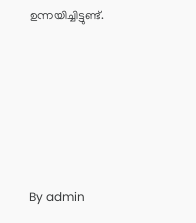ഉന്നയിച്ചിട്ടുണ്ട്.







By admin